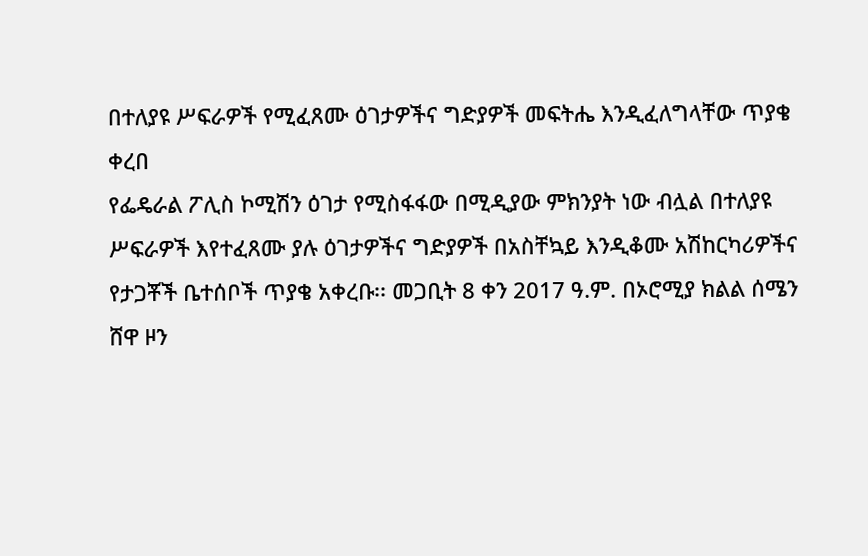በተለያዩ ሥፍራዎች የሚፈጸሙ ዕገታዎችና ግድያዎች መፍትሔ እንዲፈለግላቸው ጥያቄ ቀረበ
የፌዴራል ፖሊስ ኮሚሽን ዕገታ የሚስፋፋው በሚዲያው ምክንያት ነው ብሏል በተለያዩ ሥፍራዎች እየተፈጸሙ ያሉ ዕገታዎችና ግድያዎች በአስቸኳይ እንዲቆሙ አሽከርካሪዎችና የታጋቾች ቤተሰቦች ጥያቄ አቀረቡ፡፡ መጋቢት 8 ቀን 2017 ዓ.ም. በኦሮሚያ ክልል ሰሜን ሸዋ ዞን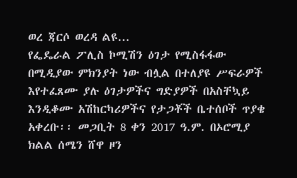ወረ ጃርሶ ወረዳ ልዩ...
የፌዴራል ፖሊስ ኮሚሽን ዕገታ የሚስፋፋው በሚዲያው ምክንያት ነው ብሏል በተለያዩ ሥፍራዎች እየተፈጸሙ ያሉ ዕገታዎችና ግድያዎች በአስቸኳይ እንዲቆሙ አሽከርካሪዎችና የታጋቾች ቤተሰቦች ጥያቄ አቀረቡ፡፡ መጋቢት 8 ቀን 2017 ዓ.ም. በኦሮሚያ ክልል ሰሜን ሸዋ ዞን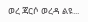ወረ ጃርሶ ወረዳ ልዩ...